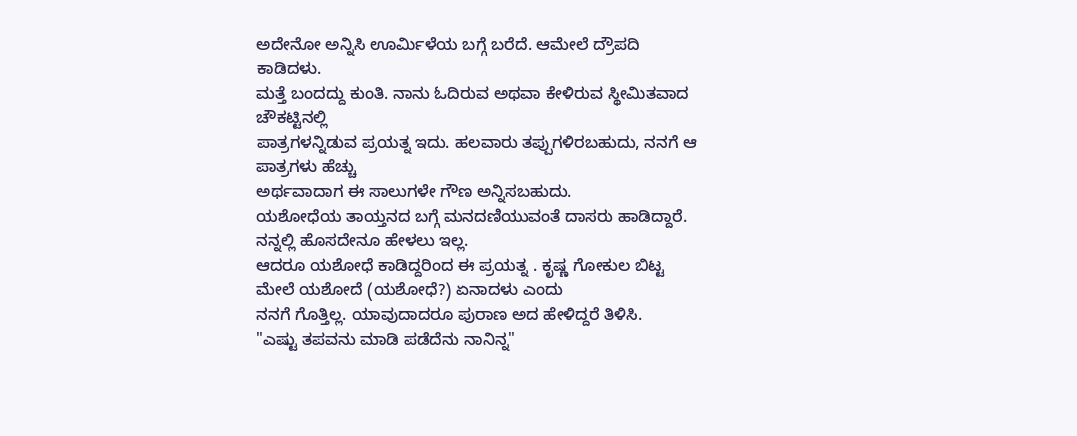ಅದೇನೋ ಅನ್ನಿಸಿ ಊರ್ಮಿಳೆಯ ಬಗ್ಗೆ ಬರೆದೆ. ಆಮೇಲೆ ದ್ರೌಪದಿ ಕಾಡಿದಳು.
ಮತ್ತೆ ಬಂದದ್ದು ಕುಂತಿ. ನಾನು ಓದಿರುವ ಅಥವಾ ಕೇಳಿರುವ ಸ್ಥೀಮಿತವಾದ ಚೌಕಟ್ಟಿನಲ್ಲಿ
ಪಾತ್ರಗಳನ್ನಿಡುವ ಪ್ರಯತ್ನ ಇದು. ಹಲವಾರು ತಪ್ಪುಗಳಿರಬಹುದು, ನನಗೆ ಆ ಪಾತ್ರಗಳು ಹೆಚ್ಚು
ಅರ್ಥವಾದಾಗ ಈ ಸಾಲುಗಳೇ ಗೌಣ ಅನ್ನಿಸಬಹುದು.
ಯಶೋಧೆಯ ತಾಯ್ತನದ ಬಗ್ಗೆ ಮನದಣಿಯುವಂತೆ ದಾಸರು ಹಾಡಿದ್ದಾರೆ. ನನ್ನಲ್ಲಿ ಹೊಸದೇನೂ ಹೇಳಲು ಇಲ್ಲ.
ಆದರೂ ಯಶೋಧೆ ಕಾಡಿದ್ದರಿಂದ ಈ ಪ್ರಯತ್ನ . ಕೃಷ್ಣ ಗೋಕುಲ ಬಿಟ್ಟ ಮೇಲೆ ಯಶೋದೆ (ಯಶೋಧೆ?) ಏನಾದಳು ಎಂದು
ನನಗೆ ಗೊತ್ತಿಲ್ಲ. ಯಾವುದಾದರೂ ಪುರಾಣ ಅದ ಹೇಳಿದ್ದರೆ ತಿಳಿಸಿ.
"ಎಷ್ಟು ತಪವನು ಮಾಡಿ ಪಡೆದೆನು ನಾನಿನ್ನ"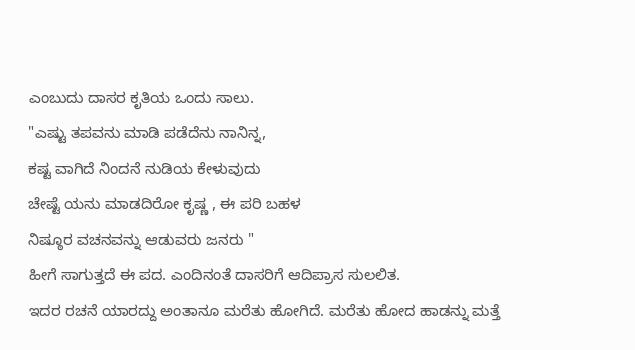ಎಂಬುದು ದಾಸರ ಕೃತಿಯ ಒಂದು ಸಾಲು.
"ಎಷ್ಟು ತಪವನು ಮಾಡಿ ಪಡೆದೆನು ನಾನಿನ್ನ,
ಕಷ್ಟ ವಾಗಿದೆ ನಿಂದನೆ ನುಡಿಯ ಕೇಳುವುದು
ಚೇಷ್ಟೆ ಯನು ಮಾಡದಿರೋ ಕೃಷ್ಣ , ಈ ಪರಿ ಬಹಳ
ನಿಷ್ಠೂರ ವಚನವನ್ನು ಆಡುವರು ಜನರು "
ಹೀಗೆ ಸಾಗುತ್ತದೆ ಈ ಪದ. ಎಂದಿನಂತೆ ದಾಸರಿಗೆ ಆದಿಪ್ರಾಸ ಸುಲಲಿತ.
ಇದರ ರಚನೆ ಯಾರದ್ದು ಅಂತಾನೂ ಮರೆತು ಹೋಗಿದೆ. ಮರೆತು ಹೋದ ಹಾಡನ್ನು ಮತ್ತೆ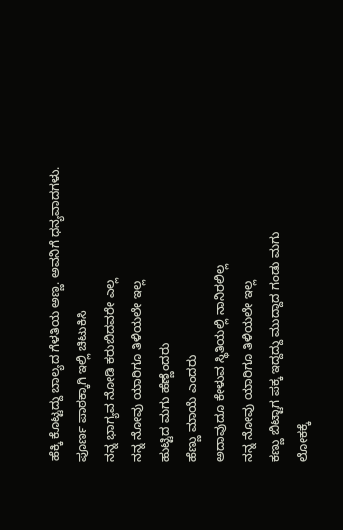ಹೆಕ್ಕಿ ಕೊಟ್ಟದ್ದು ಬಾಲ್ಯದ ಗೆಳತಿಯ ಅಣ್ಣ. ಅವನಿಗೆ ಧನ್ಯವಾದಗಳು.
ಪೂರ್ಣ ಪಾಠಕ್ಕಾಗಿ ಇಲ್ಲಿ ಚಿಟುಕಿಸಿ
ನನ್ನ ಭಾಗ್ಯವ ನೋಡಿ ಕರುಬಿದವರೇ ಎಲ್ಲ
ನನ್ನ ನೋವು ಯಾರಿಗೂ ತಿಳಿಯಲೇ ಇಲ್ಲ
ಹುಟ್ಟಿದ ಮಗು ಹೆಣ್ಣೆಂದರು
ಹೆಣ್ಣು ಮಾಯೆ ಎಂದರು
ಅದಾವುದೂ ಕೇಳುವ ಸ್ಥಿತಿಯಲ್ಲಿ ನಾನಿರಲಿಲ್ಲ
ನನ್ನ ನೋವು ಯಾರಿಗೂ ತಿಳಿಯಲೇ ಇಲ್ಲ
ಕಣ್ಣು ಬಿಟ್ಟಾಗ ಪಕ್ಕ ಇದ್ದದ್ದು ಮುದ್ದಾದ ಗಂಡು ಮಗು
ಲೋಕಕ್ಕೆ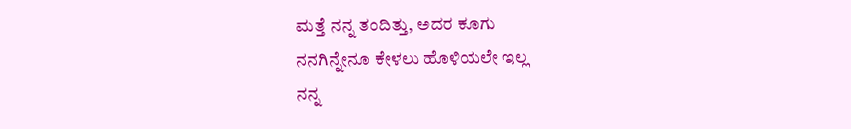ಮತ್ತೆ ನನ್ನ ತಂದಿತ್ತು, ಅದರ ಕೂಗು
ನನಗಿನ್ನೇನೂ ಕೇಳಲು ಹೊಳಿಯಲೇ ಇಲ್ಲ
ನನ್ನ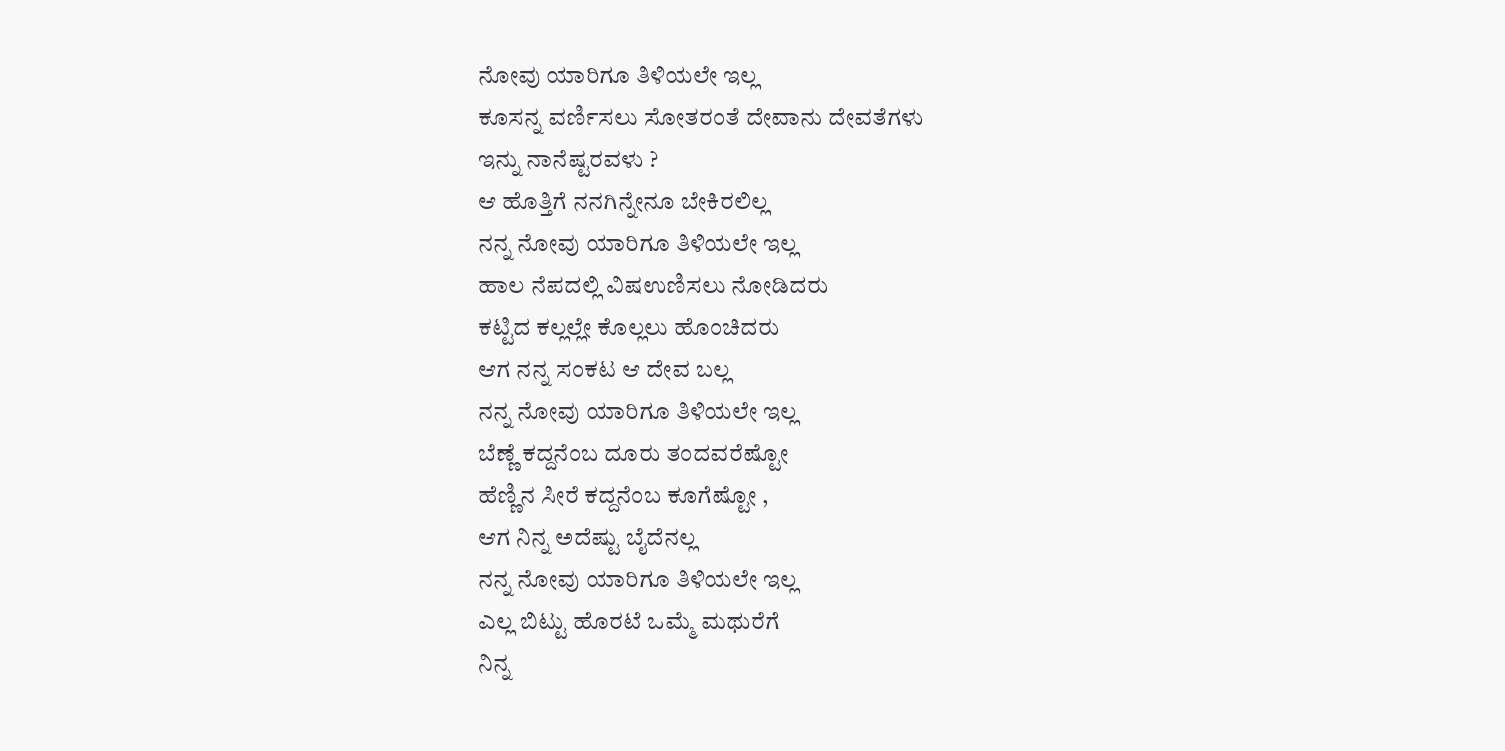ನೋವು ಯಾರಿಗೂ ತಿಳಿಯಲೇ ಇಲ್ಲ
ಕೂಸನ್ನ ವರ್ಣಿಸಲು ಸೋತರಂತೆ ದೇವಾನು ದೇವತೆಗಳು
ಇನ್ನು ನಾನೆಷ್ಟರವಳು ?
ಆ ಹೊತ್ತಿಗೆ ನನಗಿನ್ನೇನೂ ಬೇಕಿರಲಿಲ್ಲ
ನನ್ನ ನೋವು ಯಾರಿಗೂ ತಿಳಿಯಲೇ ಇಲ್ಲ
ಹಾಲ ನೆಪದಲ್ಲಿ ವಿಷಉಣಿಸಲು ನೋಡಿದರು
ಕಟ್ಟಿದ ಕಲ್ಲಲ್ಲೇ ಕೊಲ್ಲಲು ಹೊಂಚಿದರು
ಆಗ ನನ್ನ ಸಂಕಟ ಆ ದೇವ ಬಲ್ಲ
ನನ್ನ ನೋವು ಯಾರಿಗೂ ತಿಳಿಯಲೇ ಇಲ್ಲ
ಬೆಣ್ಣೆ ಕದ್ದನೆಂಬ ದೂರು ತಂದವರೆಷ್ಟೋ
ಹೆಣ್ಣಿನ ಸೀರೆ ಕದ್ದನೆಂಬ ಕೂಗೆಷ್ಟೋ ,
ಆಗ ನಿನ್ನ ಅದೆಷ್ಟು ಬೈದೆನಲ್ಲ
ನನ್ನ ನೋವು ಯಾರಿಗೂ ತಿಳಿಯಲೇ ಇಲ್ಲ
ಎಲ್ಲ ಬಿಟ್ಟು ಹೊರಟೆ ಒಮ್ಮೆ ಮಥುರೆಗೆ
ನಿನ್ನ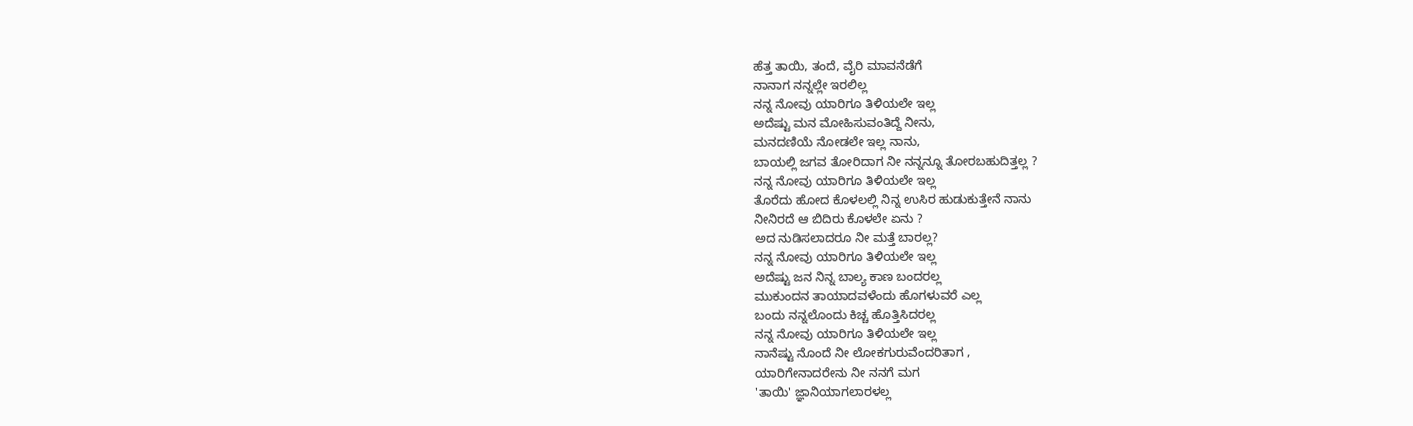ಹೆತ್ತ ತಾಯಿ, ತಂದೆ, ವೈರಿ ಮಾವನೆಡೆಗೆ
ನಾನಾಗ ನನ್ನಲ್ಲೇ ಇರಲಿಲ್ಲ
ನನ್ನ ನೋವು ಯಾರಿಗೂ ತಿಳಿಯಲೇ ಇಲ್ಲ
ಅದೆಷ್ಟು ಮನ ಮೋಹಿಸುವಂತಿದ್ದೆ ನೀನು,
ಮನದಣಿಯೆ ನೋಡಲೇ ಇಲ್ಲ ನಾನು,
ಬಾಯಲ್ಲಿ ಜಗವ ತೋರಿದಾಗ ನೀ ನನ್ನನ್ನೂ ತೋರಬಹುದಿತ್ತಲ್ಲ ?
ನನ್ನ ನೋವು ಯಾರಿಗೂ ತಿಳಿಯಲೇ ಇಲ್ಲ
ತೊರೆದು ಹೋದ ಕೊಳಲಲ್ಲಿ ನಿನ್ನ ಉಸಿರ ಹುಡುಕುತ್ತೇನೆ ನಾನು
ನೀನಿರದೆ ಆ ಬಿದಿರು ಕೊಳಲೇ ಏನು ?
ಅದ ನುಡಿಸಲಾದರೂ ನೀ ಮತ್ತೆ ಬಾರಲ್ಲ?
ನನ್ನ ನೋವು ಯಾರಿಗೂ ತಿಳಿಯಲೇ ಇಲ್ಲ
ಅದೆಷ್ಟು ಜನ ನಿನ್ನ ಬಾಲ್ಯ ಕಾಣ ಬಂದರಲ್ಲ
ಮುಕುಂದನ ತಾಯಾದವಳೆಂದು ಹೊಗಳುವರೆ ಎಲ್ಲ
ಬಂದು ನನ್ನಲೊಂದು ಕಿಚ್ಚ ಹೊತ್ತಿಸಿದರಲ್ಲ
ನನ್ನ ನೋವು ಯಾರಿಗೂ ತಿಳಿಯಲೇ ಇಲ್ಲ
ನಾನೆಷ್ಟು ನೊಂದೆ ನೀ ಲೋಕಗುರುವೆಂದರಿತಾಗ ,
ಯಾರಿಗೇನಾದರೇನು ನೀ ನನಗೆ ಮಗ
'ತಾಯಿ' ಜ್ಞಾನಿಯಾಗಲಾರಳಲ್ಲ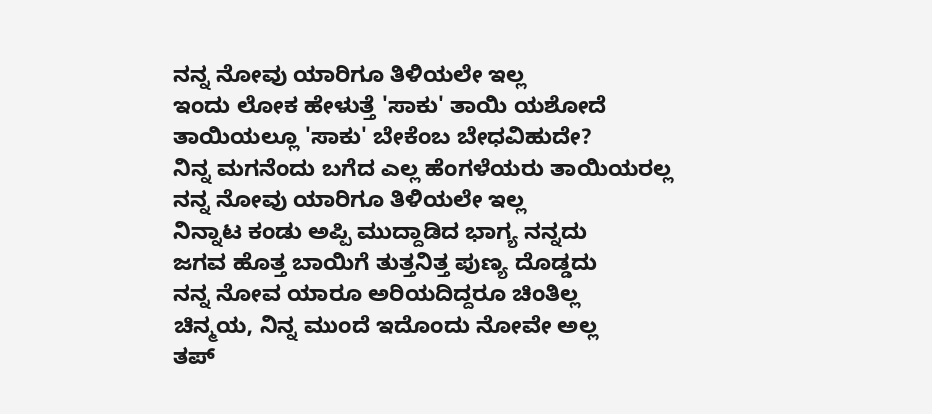ನನ್ನ ನೋವು ಯಾರಿಗೂ ತಿಳಿಯಲೇ ಇಲ್ಲ
ಇಂದು ಲೋಕ ಹೇಳುತ್ತೆ 'ಸಾಕು' ತಾಯಿ ಯಶೋದೆ
ತಾಯಿಯಲ್ಲೂ 'ಸಾಕು' ಬೇಕೆಂಬ ಬೇಧವಿಹುದೇ?
ನಿನ್ನ ಮಗನೆಂದು ಬಗೆದ ಎಲ್ಲ ಹೆಂಗಳೆಯರು ತಾಯಿಯರಲ್ಲ
ನನ್ನ ನೋವು ಯಾರಿಗೂ ತಿಳಿಯಲೇ ಇಲ್ಲ
ನಿನ್ನಾಟ ಕಂಡು ಅಪ್ಪಿ ಮುದ್ದಾಡಿದ ಭಾಗ್ಯ ನನ್ನದು
ಜಗವ ಹೊತ್ತ ಬಾಯಿಗೆ ತುತ್ತನಿತ್ತ ಪುಣ್ಯ ದೊಡ್ಡದು
ನನ್ನ ನೋವ ಯಾರೂ ಅರಿಯದಿದ್ದರೂ ಚಿಂತಿಲ್ಲ
ಚಿನ್ಮಯ, ನಿನ್ನ ಮುಂದೆ ಇದೊಂದು ನೋವೇ ಅಲ್ಲ
ತಪ್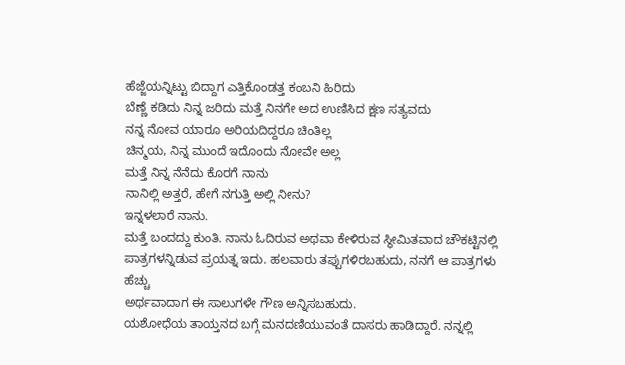ಹೆಜ್ಜೆಯನ್ನಿಟ್ಟು ಬಿದ್ದಾಗ ಎತ್ತಿಕೊಂಡತ್ತ ಕಂಬನಿ ಹಿರಿದು
ಬೆಣ್ಣೆ ಕಡಿದು ನಿನ್ನ ಜರಿದು ಮತ್ತೆ ನಿನಗೇ ಅದ ಉಣಿಸಿದ ಕ್ಷಣ ಸತ್ಯವದು
ನನ್ನ ನೋವ ಯಾರೂ ಅರಿಯದಿದ್ದರೂ ಚಿಂತಿಲ್ಲ
ಚಿನ್ಮಯ, ನಿನ್ನ ಮುಂದೆ ಇದೊಂದು ನೋವೇ ಅಲ್ಲ
ಮತ್ತೆ ನಿನ್ನ ನೆನೆದು ಕೊರಗೆ ನಾನು
ನಾನಿಲ್ಲಿ ಅತ್ತರೆ, ಹೇಗೆ ನಗುತ್ತಿ ಅಲ್ಲಿ ನೀನು?
ಇನ್ನಳಲಾರೆ ನಾನು.
ಮತ್ತೆ ಬಂದದ್ದು ಕುಂತಿ. ನಾನು ಓದಿರುವ ಅಥವಾ ಕೇಳಿರುವ ಸ್ಥೀಮಿತವಾದ ಚೌಕಟ್ಟಿನಲ್ಲಿ
ಪಾತ್ರಗಳನ್ನಿಡುವ ಪ್ರಯತ್ನ ಇದು. ಹಲವಾರು ತಪ್ಪುಗಳಿರಬಹುದು, ನನಗೆ ಆ ಪಾತ್ರಗಳು ಹೆಚ್ಚು
ಅರ್ಥವಾದಾಗ ಈ ಸಾಲುಗಳೇ ಗೌಣ ಅನ್ನಿಸಬಹುದು.
ಯಶೋಧೆಯ ತಾಯ್ತನದ ಬಗ್ಗೆ ಮನದಣಿಯುವಂತೆ ದಾಸರು ಹಾಡಿದ್ದಾರೆ. ನನ್ನಲ್ಲಿ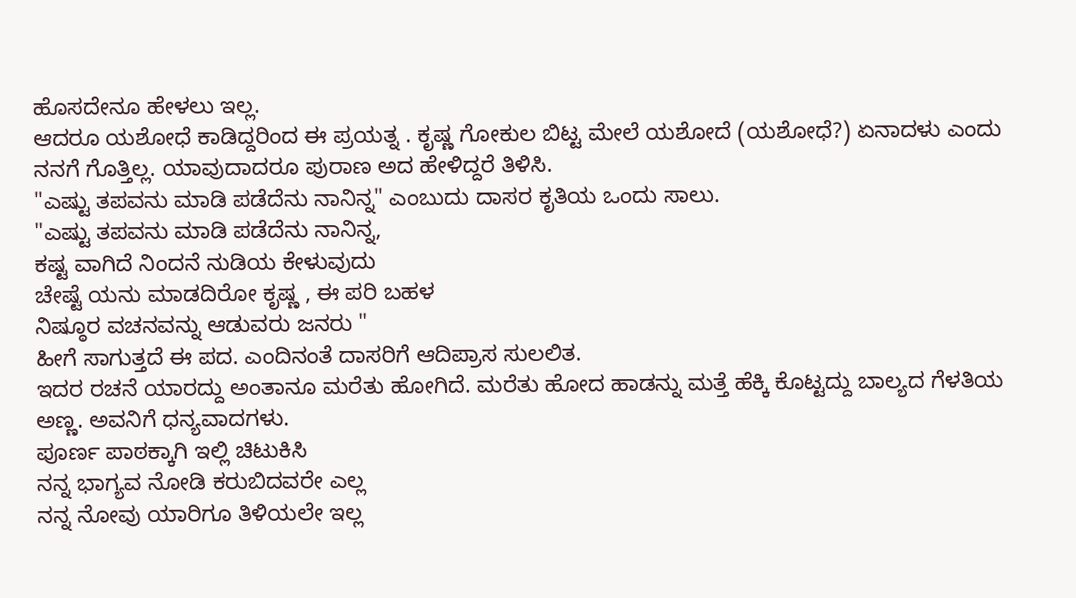ಹೊಸದೇನೂ ಹೇಳಲು ಇಲ್ಲ.
ಆದರೂ ಯಶೋಧೆ ಕಾಡಿದ್ದರಿಂದ ಈ ಪ್ರಯತ್ನ . ಕೃಷ್ಣ ಗೋಕುಲ ಬಿಟ್ಟ ಮೇಲೆ ಯಶೋದೆ (ಯಶೋಧೆ?) ಏನಾದಳು ಎಂದು
ನನಗೆ ಗೊತ್ತಿಲ್ಲ. ಯಾವುದಾದರೂ ಪುರಾಣ ಅದ ಹೇಳಿದ್ದರೆ ತಿಳಿಸಿ.
"ಎಷ್ಟು ತಪವನು ಮಾಡಿ ಪಡೆದೆನು ನಾನಿನ್ನ" ಎಂಬುದು ದಾಸರ ಕೃತಿಯ ಒಂದು ಸಾಲು.
"ಎಷ್ಟು ತಪವನು ಮಾಡಿ ಪಡೆದೆನು ನಾನಿನ್ನ,
ಕಷ್ಟ ವಾಗಿದೆ ನಿಂದನೆ ನುಡಿಯ ಕೇಳುವುದು
ಚೇಷ್ಟೆ ಯನು ಮಾಡದಿರೋ ಕೃಷ್ಣ , ಈ ಪರಿ ಬಹಳ
ನಿಷ್ಠೂರ ವಚನವನ್ನು ಆಡುವರು ಜನರು "
ಹೀಗೆ ಸಾಗುತ್ತದೆ ಈ ಪದ. ಎಂದಿನಂತೆ ದಾಸರಿಗೆ ಆದಿಪ್ರಾಸ ಸುಲಲಿತ.
ಇದರ ರಚನೆ ಯಾರದ್ದು ಅಂತಾನೂ ಮರೆತು ಹೋಗಿದೆ. ಮರೆತು ಹೋದ ಹಾಡನ್ನು ಮತ್ತೆ ಹೆಕ್ಕಿ ಕೊಟ್ಟದ್ದು ಬಾಲ್ಯದ ಗೆಳತಿಯ ಅಣ್ಣ. ಅವನಿಗೆ ಧನ್ಯವಾದಗಳು.
ಪೂರ್ಣ ಪಾಠಕ್ಕಾಗಿ ಇಲ್ಲಿ ಚಿಟುಕಿಸಿ
ನನ್ನ ಭಾಗ್ಯವ ನೋಡಿ ಕರುಬಿದವರೇ ಎಲ್ಲ
ನನ್ನ ನೋವು ಯಾರಿಗೂ ತಿಳಿಯಲೇ ಇಲ್ಲ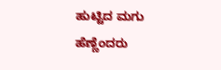ಹುಟ್ಟಿದ ಮಗು ಹೆಣ್ಣೆಂದರು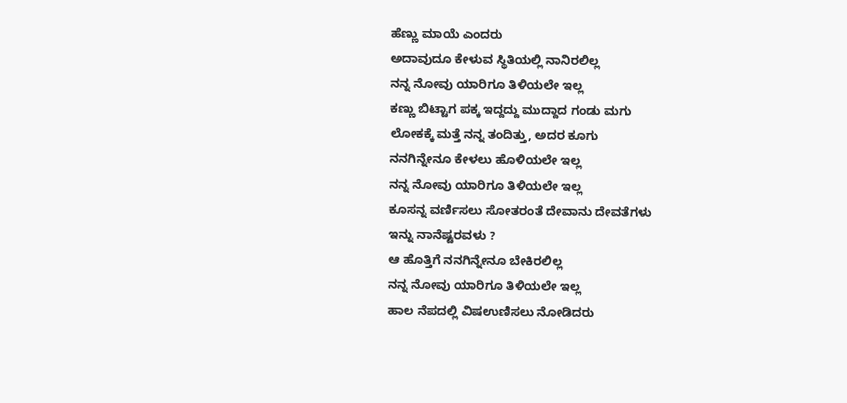ಹೆಣ್ಣು ಮಾಯೆ ಎಂದರು
ಅದಾವುದೂ ಕೇಳುವ ಸ್ಥಿತಿಯಲ್ಲಿ ನಾನಿರಲಿಲ್ಲ
ನನ್ನ ನೋವು ಯಾರಿಗೂ ತಿಳಿಯಲೇ ಇಲ್ಲ
ಕಣ್ಣು ಬಿಟ್ಟಾಗ ಪಕ್ಕ ಇದ್ದದ್ದು ಮುದ್ದಾದ ಗಂಡು ಮಗು
ಲೋಕಕ್ಕೆ ಮತ್ತೆ ನನ್ನ ತಂದಿತ್ತು, ಅದರ ಕೂಗು
ನನಗಿನ್ನೇನೂ ಕೇಳಲು ಹೊಳಿಯಲೇ ಇಲ್ಲ
ನನ್ನ ನೋವು ಯಾರಿಗೂ ತಿಳಿಯಲೇ ಇಲ್ಲ
ಕೂಸನ್ನ ವರ್ಣಿಸಲು ಸೋತರಂತೆ ದೇವಾನು ದೇವತೆಗಳು
ಇನ್ನು ನಾನೆಷ್ಟರವಳು ?
ಆ ಹೊತ್ತಿಗೆ ನನಗಿನ್ನೇನೂ ಬೇಕಿರಲಿಲ್ಲ
ನನ್ನ ನೋವು ಯಾರಿಗೂ ತಿಳಿಯಲೇ ಇಲ್ಲ
ಹಾಲ ನೆಪದಲ್ಲಿ ವಿಷಉಣಿಸಲು ನೋಡಿದರು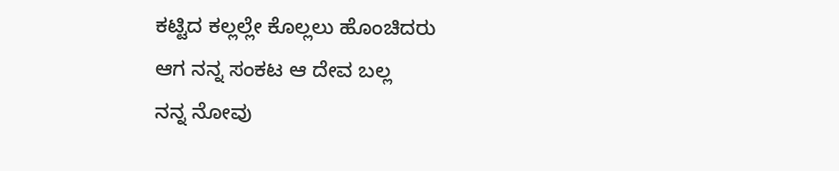ಕಟ್ಟಿದ ಕಲ್ಲಲ್ಲೇ ಕೊಲ್ಲಲು ಹೊಂಚಿದರು
ಆಗ ನನ್ನ ಸಂಕಟ ಆ ದೇವ ಬಲ್ಲ
ನನ್ನ ನೋವು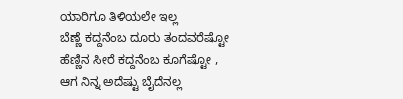ಯಾರಿಗೂ ತಿಳಿಯಲೇ ಇಲ್ಲ
ಬೆಣ್ಣೆ ಕದ್ದನೆಂಬ ದೂರು ತಂದವರೆಷ್ಟೋ
ಹೆಣ್ಣಿನ ಸೀರೆ ಕದ್ದನೆಂಬ ಕೂಗೆಷ್ಟೋ ,
ಆಗ ನಿನ್ನ ಅದೆಷ್ಟು ಬೈದೆನಲ್ಲ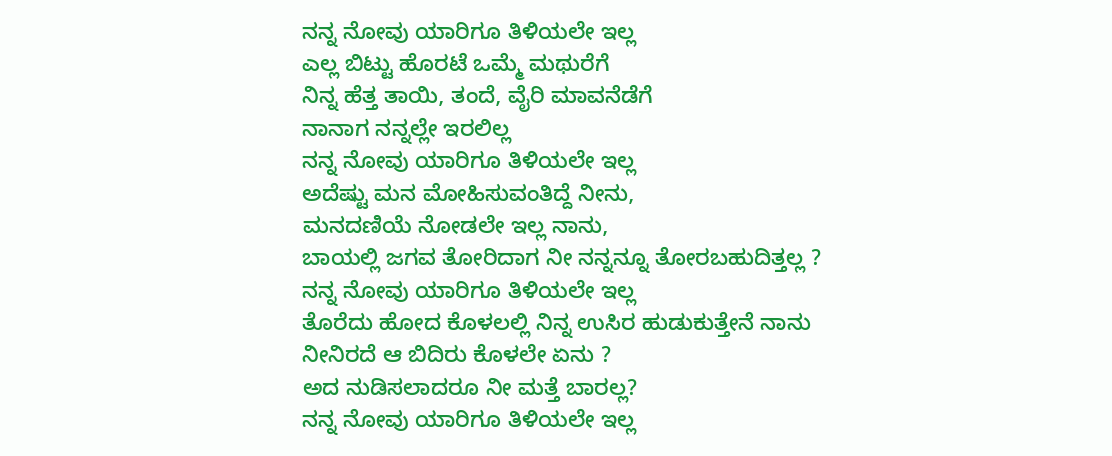ನನ್ನ ನೋವು ಯಾರಿಗೂ ತಿಳಿಯಲೇ ಇಲ್ಲ
ಎಲ್ಲ ಬಿಟ್ಟು ಹೊರಟೆ ಒಮ್ಮೆ ಮಥುರೆಗೆ
ನಿನ್ನ ಹೆತ್ತ ತಾಯಿ, ತಂದೆ, ವೈರಿ ಮಾವನೆಡೆಗೆ
ನಾನಾಗ ನನ್ನಲ್ಲೇ ಇರಲಿಲ್ಲ
ನನ್ನ ನೋವು ಯಾರಿಗೂ ತಿಳಿಯಲೇ ಇಲ್ಲ
ಅದೆಷ್ಟು ಮನ ಮೋಹಿಸುವಂತಿದ್ದೆ ನೀನು,
ಮನದಣಿಯೆ ನೋಡಲೇ ಇಲ್ಲ ನಾನು,
ಬಾಯಲ್ಲಿ ಜಗವ ತೋರಿದಾಗ ನೀ ನನ್ನನ್ನೂ ತೋರಬಹುದಿತ್ತಲ್ಲ ?
ನನ್ನ ನೋವು ಯಾರಿಗೂ ತಿಳಿಯಲೇ ಇಲ್ಲ
ತೊರೆದು ಹೋದ ಕೊಳಲಲ್ಲಿ ನಿನ್ನ ಉಸಿರ ಹುಡುಕುತ್ತೇನೆ ನಾನು
ನೀನಿರದೆ ಆ ಬಿದಿರು ಕೊಳಲೇ ಏನು ?
ಅದ ನುಡಿಸಲಾದರೂ ನೀ ಮತ್ತೆ ಬಾರಲ್ಲ?
ನನ್ನ ನೋವು ಯಾರಿಗೂ ತಿಳಿಯಲೇ ಇಲ್ಲ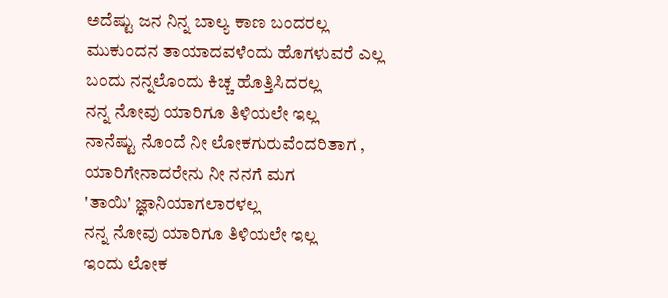ಅದೆಷ್ಟು ಜನ ನಿನ್ನ ಬಾಲ್ಯ ಕಾಣ ಬಂದರಲ್ಲ
ಮುಕುಂದನ ತಾಯಾದವಳೆಂದು ಹೊಗಳುವರೆ ಎಲ್ಲ
ಬಂದು ನನ್ನಲೊಂದು ಕಿಚ್ಚ ಹೊತ್ತಿಸಿದರಲ್ಲ
ನನ್ನ ನೋವು ಯಾರಿಗೂ ತಿಳಿಯಲೇ ಇಲ್ಲ
ನಾನೆಷ್ಟು ನೊಂದೆ ನೀ ಲೋಕಗುರುವೆಂದರಿತಾಗ ,
ಯಾರಿಗೇನಾದರೇನು ನೀ ನನಗೆ ಮಗ
'ತಾಯಿ' ಜ್ಞಾನಿಯಾಗಲಾರಳಲ್ಲ
ನನ್ನ ನೋವು ಯಾರಿಗೂ ತಿಳಿಯಲೇ ಇಲ್ಲ
ಇಂದು ಲೋಕ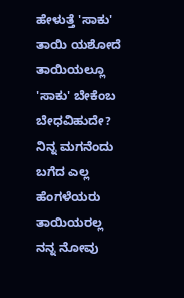ಹೇಳುತ್ತೆ 'ಸಾಕು' ತಾಯಿ ಯಶೋದೆ
ತಾಯಿಯಲ್ಲೂ 'ಸಾಕು' ಬೇಕೆಂಬ ಬೇಧವಿಹುದೇ?
ನಿನ್ನ ಮಗನೆಂದು ಬಗೆದ ಎಲ್ಲ ಹೆಂಗಳೆಯರು ತಾಯಿಯರಲ್ಲ
ನನ್ನ ನೋವು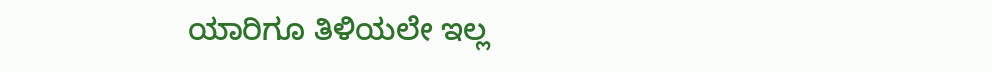ಯಾರಿಗೂ ತಿಳಿಯಲೇ ಇಲ್ಲ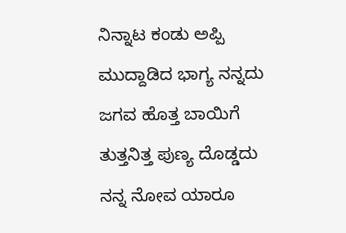ನಿನ್ನಾಟ ಕಂಡು ಅಪ್ಪಿ ಮುದ್ದಾಡಿದ ಭಾಗ್ಯ ನನ್ನದು
ಜಗವ ಹೊತ್ತ ಬಾಯಿಗೆ ತುತ್ತನಿತ್ತ ಪುಣ್ಯ ದೊಡ್ಡದು
ನನ್ನ ನೋವ ಯಾರೂ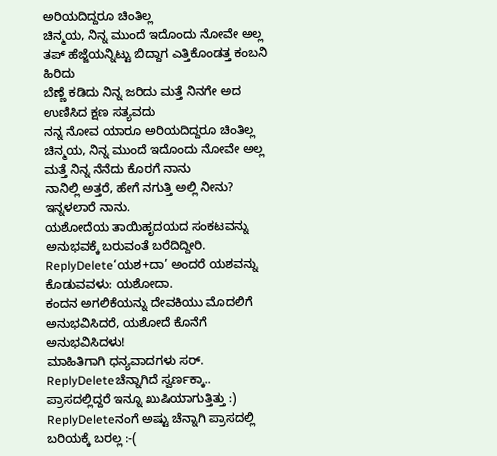ಅರಿಯದಿದ್ದರೂ ಚಿಂತಿಲ್ಲ
ಚಿನ್ಮಯ, ನಿನ್ನ ಮುಂದೆ ಇದೊಂದು ನೋವೇ ಅಲ್ಲ
ತಪ್ ಹೆಜ್ಜೆಯನ್ನಿಟ್ಟು ಬಿದ್ದಾಗ ಎತ್ತಿಕೊಂಡತ್ತ ಕಂಬನಿ ಹಿರಿದು
ಬೆಣ್ಣೆ ಕಡಿದು ನಿನ್ನ ಜರಿದು ಮತ್ತೆ ನಿನಗೇ ಅದ ಉಣಿಸಿದ ಕ್ಷಣ ಸತ್ಯವದು
ನನ್ನ ನೋವ ಯಾರೂ ಅರಿಯದಿದ್ದರೂ ಚಿಂತಿಲ್ಲ
ಚಿನ್ಮಯ, ನಿನ್ನ ಮುಂದೆ ಇದೊಂದು ನೋವೇ ಅಲ್ಲ
ಮತ್ತೆ ನಿನ್ನ ನೆನೆದು ಕೊರಗೆ ನಾನು
ನಾನಿಲ್ಲಿ ಅತ್ತರೆ, ಹೇಗೆ ನಗುತ್ತಿ ಅಲ್ಲಿ ನೀನು?
ಇನ್ನಳಲಾರೆ ನಾನು.
ಯಶೋದೆಯ ತಾಯಿಹೃದಯದ ಸಂಕಟವನ್ನು ಅನುಭವಕ್ಕೆ ಬರುವಂತೆ ಬರೆದಿದ್ದೀರಿ.
ReplyDelete‘ಯಶ+ದಾ’ ಅಂದರೆ ಯಶವನ್ನು ಕೊಡುವವಳು: ಯಶೋದಾ.
ಕಂದನ ಅಗಲಿಕೆಯನ್ನು ದೇವಕಿಯು ಮೊದಲಿಗೆ ಅನುಭವಿಸಿದರೆ, ಯಶೋದೆ ಕೊನೆಗೆ ಅನುಭವಿಸಿದಳು!
ಮಾಹಿತಿಗಾಗಿ ಧನ್ಯವಾದಗಳು ಸರ್.
ReplyDeleteಚೆನ್ನಾಗಿದೆ ಸ್ವರ್ಣಕ್ಕಾ.. ಪ್ರಾಸದಲ್ಲಿದ್ದರೆ ಇನ್ನೂ ಖುಷಿಯಾಗುತ್ತಿತ್ತು :)
ReplyDeleteನಂಗೆ ಅಷ್ಟು ಚೆನ್ನಾಗಿ ಪ್ರಾಸದಲ್ಲಿ ಬರಿಯಕ್ಕೆ ಬರಲ್ಲ :-(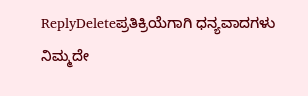ReplyDeleteಪ್ರತಿಕ್ರಿಯೆಗಾಗಿ ಧನ್ಯವಾದಗಳು
ನಿಮ್ಮದೇ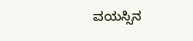ವಯಸ್ಸಿನ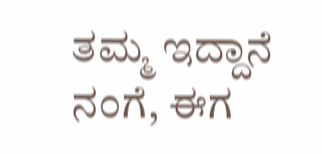ತಮ್ಮ ಇದ್ದಾನೆ ನಂಗೆ, ಈಗ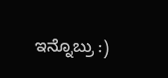ಇನ್ನೊಬ್ರು :)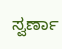ಸ್ವರ್ಣಾ